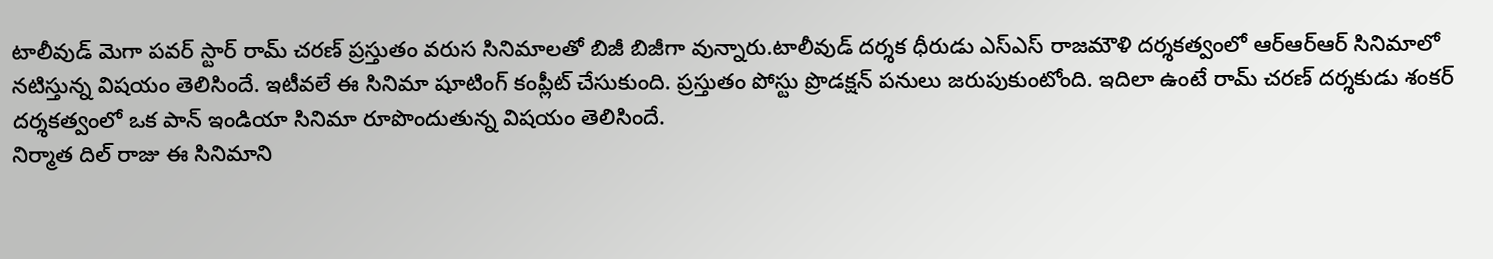టాలీవుడ్ మెగా పవర్ స్టార్ రామ్ చరణ్ ప్రస్తుతం వరుస సినిమాలతో బిజీ బిజీగా వున్నారు.టాలీవుడ్ దర్శక ధీరుడు ఎస్ఎస్ రాజమౌళి దర్శకత్వంలో ఆర్ఆర్ఆర్ సినిమాలో నటిస్తున్న విషయం తెలిసిందే. ఇటీవలే ఈ సినిమా షూటింగ్ కంప్లీట్ చేసుకుంది. ప్రస్తుతం పోస్టు ప్రొడక్షన్ పనులు జరుపుకుంటోంది. ఇదిలా ఉంటే రామ్ చరణ్ దర్శకుడు శంకర్ దర్శకత్వంలో ఒక పాన్ ఇండియా సినిమా రూపొందుతున్న విషయం తెలిసిందే.
నిర్మాత దిల్ రాజు ఈ సినిమాని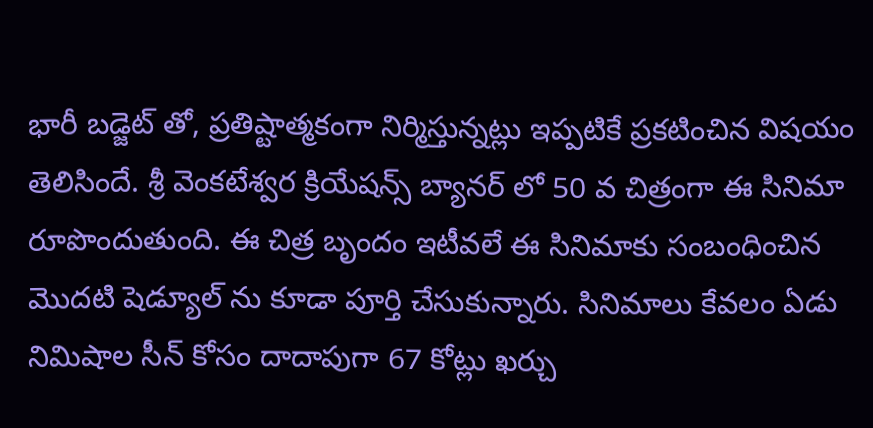భారీ బడ్జెట్ తో, ప్రతిష్టాత్మకంగా నిర్మిస్తున్నట్లు ఇప్పటికే ప్రకటించిన విషయం తెలిసిందే. శ్రీ వెంకటేశ్వర క్రియేషన్స్ బ్యానర్ లో 50 వ చిత్రంగా ఈ సినిమా రూపొందుతుంది. ఈ చిత్ర బృందం ఇటీవలే ఈ సినిమాకు సంబంధించిన మొదటి షెడ్యూల్ ను కూడా పూర్తి చేసుకున్నారు. సినిమాలు కేవలం ఏడు నిమిషాల సీన్ కోసం దాదాపుగా 67 కోట్లు ఖర్చు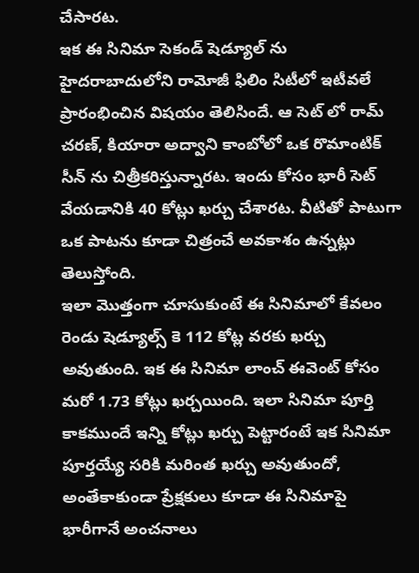చేసారట.
ఇక ఈ సినిమా సెకండ్ షెడ్యూల్ ను హైదరాబాదులోని రామోజీ ఫిలిం సిటీలో ఇటీవలే ప్రారంభించిన విషయం తెలిసిందే. ఆ సెట్ లో రామ్ చరణ్, కియారా అద్వాని కాంబోలో ఒక రొమాంటిక్ సీన్ ను చిత్రీకరిస్తున్నారట. ఇందు కోసం భారీ సెట్ వేయడానికి 40 కోట్లు ఖర్చు చేశారట. వీటితో పాటుగా ఒక పాటను కూడా చిత్రంచే అవకాశం ఉన్నట్లు తెలుస్తోంది.
ఇలా మొత్తంగా చూసుకుంటే ఈ సినిమాలో కేవలం రెండు షెడ్యూల్స్ కె 112 కోట్ల వరకు ఖర్చు అవుతుంది. ఇక ఈ సినిమా లాంచ్ ఈవెంట్ కోసం మరో 1.73 కోట్లు ఖర్చయింది. ఇలా సినిమా పూర్తి కాకముందే ఇన్ని కోట్లు ఖర్చు పెట్టారంటే ఇక సినిమా పూర్తయ్యే సరికి మరింత ఖర్చు అవుతుందో, అంతేకాకుండా ప్రేక్షకులు కూడా ఈ సినిమాపై భారీగానే అంచనాలు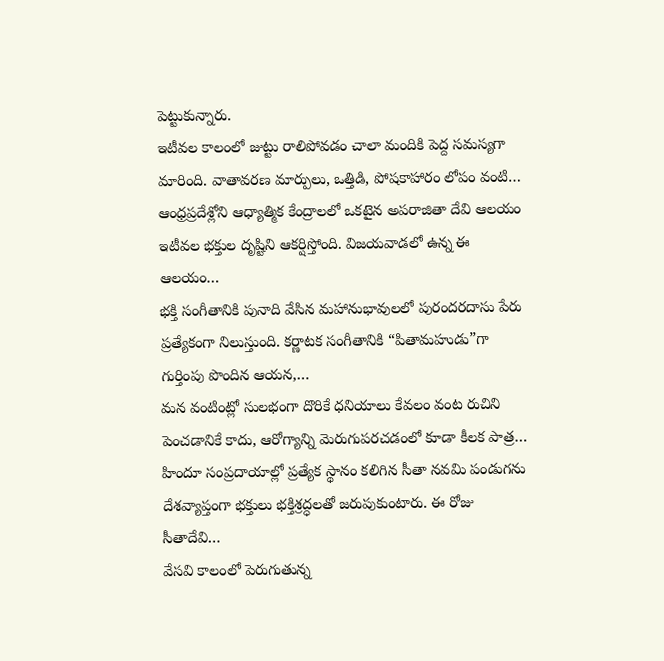పెట్టుకున్నారు.
ఇటీవల కాలంలో జుట్టు రాలిపోవడం చాలా మందికి పెద్ద సమస్యగా మారింది. వాతావరణ మార్పులు, ఒత్తిడి, పోషకాహారం లోపం వంటి…
ఆంధ్రప్రదేశ్లోని ఆధ్యాత్మిక కేంద్రాలలో ఒకటైన అపరాజితా దేవి ఆలయం ఇటీవల భక్తుల దృష్టిని ఆకర్షిస్తోంది. విజయవాడలో ఉన్న ఈ ఆలయం…
భక్తి సంగీతానికి పునాది వేసిన మహానుభావులలో పురందరదాసు పేరు ప్రత్యేకంగా నిలుస్తుంది. కర్ణాటక సంగీతానికి “పితామహుడు”గా గుర్తింపు పొందిన ఆయన,…
మన వంటింట్లో సులభంగా దొరికే ధనియాలు కేవలం వంట రుచిని పెంచడానికే కాదు, ఆరోగ్యాన్ని మెరుగుపరచడంలో కూడా కీలక పాత్ర…
హిందూ సంప్రదాయాల్లో ప్రత్యేక స్థానం కలిగిన సీతా నవమి పండుగను దేశవ్యాప్తంగా భక్తులు భక్తిశ్రద్ధలతో జరుపుకుంటారు. ఈ రోజు సీతాదేవి…
వేసవి కాలంలో పెరుగుతున్న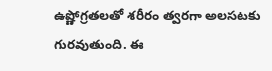ఉష్ణోగ్రతలతో శరీరం త్వరగా అలసటకు గురవుతుంది. ఈ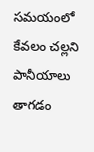సమయంలో కేవలం చల్లని పానీయాలు తాగడం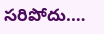సరిపోదు.…